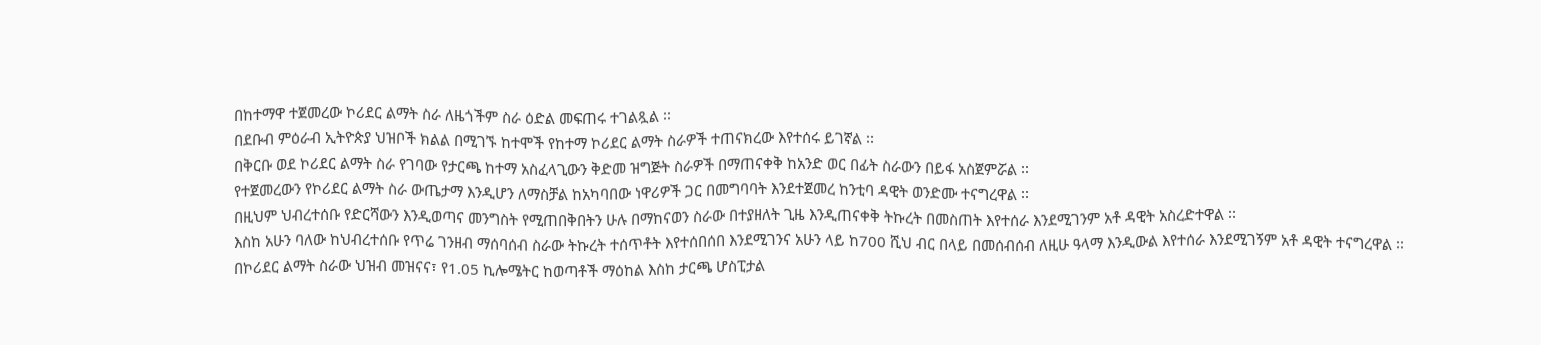በከተማዋ ተጀመረው ኮሪደር ልማት ስራ ለዜጎችም ስራ ዕድል መፍጠሩ ተገልጿል ፡፡
በደቡብ ምዕራብ ኢትዮጵያ ህዝቦች ክልል በሚገኙ ከተሞች የከተማ ኮሪደር ልማት ስራዎች ተጠናክረው እየተሰሩ ይገኛል ፡፡
በቅርቡ ወደ ኮሪደር ልማት ስራ የገባው የታርጫ ከተማ አስፈላጊውን ቅድመ ዝግጅት ስራዎች በማጠናቀቅ ከአንድ ወር በፊት ስራውን በይፋ አስጀምሯል ፡፡
የተጀመረውን የኮሪደር ልማት ስራ ውጤታማ እንዲሆን ለማስቻል ከአካባበው ነዋሪዎች ጋር በመግባባት እንደተጀመረ ከንቲባ ዳዊት ወንድሙ ተናግረዋል ፡፡
በዚህም ህብረተሰቡ የድርሻውን እንዲወጣና መንግስት የሚጠበቅበትን ሁሉ በማከናወን ስራው በተያዘለት ጊዜ እንዲጠናቀቅ ትኩረት በመስጠት እየተሰራ እንደሚገንም አቶ ዳዊት አስረድተዋል ፡፡
እስከ አሁን ባለው ከህብረተሰቡ የጥሬ ገንዘብ ማሰባሰብ ስራው ትኩረት ተሰጥቶት እየተሰበሰበ እንደሚገንና አሁን ላይ ከ700 ሺህ ብር በላይ በመሰብሰብ ለዚሁ ዓላማ እንዲውል እየተሰራ እንደሚገኝም አቶ ዳዊት ተናግረዋል ፡፡
በኮሪደር ልማት ስራው ህዝብ መዝናና፣ የ1.05 ኪሎሜትር ከወጣቶች ማዕከል እስከ ታርጫ ሆስፒታል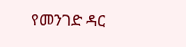የመንገድ ዳር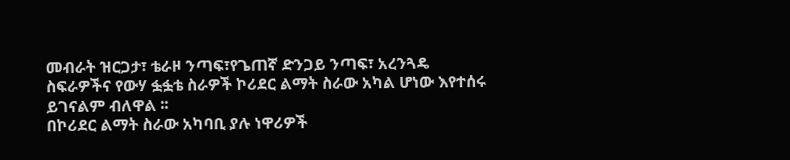መብራት ዝርጋታ፣ ቴራዞ ንጣፍ፣የጌጠኛ ድንጋይ ንጣፍ፣ አረንጓዴ ስፍራዎችና የውሃ ፏፏቴ ስራዎች ኮሪደር ልማት ስራው አካል ሆነው እየተሰሩ ይገናልም ብለዋል ፡፡
በኮሪደር ልማት ስራው አካባቢ ያሉ ነዋሪዎች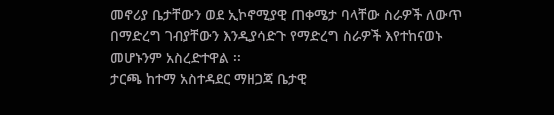መኖሪያ ቤታቸውን ወደ ኢኮኖሚያዊ ጠቀሜታ ባላቸው ስራዎች ለውጥ በማድረግ ገብያቸውን እንዲያሳድጉ የማድረግ ስራዎች እየተከናወኑ መሆኑንም አስረድተዋል ፡፡
ታርጫ ከተማ አስተዳደር ማዘጋጃ ቤታዊ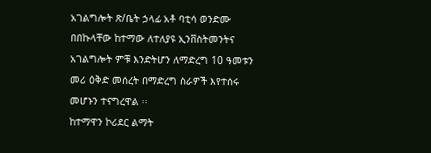አገልግሎት ጽ/ቤት ኃላፊ አቶ ባቲሳ ወንድሙ በበኩላቸው ከተማው ለተለያዩ ኢንቨስትመንትና አገልግሎት ምቹ እንድትሆን ለማድረግ 10 ዓመቱን መሪ ዕቅድ መሰረት በማድረግ ስራዎች እየተሰሩ መሆኑን ተናግረዋል ፡፡
ከተማዋን ኮሪደር ልማት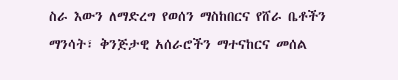ስራ እውን ለማድረግ የወሰን ማስከበርና የሸራ ቤቶችን ማንሳት፣ ቅንጅታዊ አሰራሮችን ማተናከርና መሰል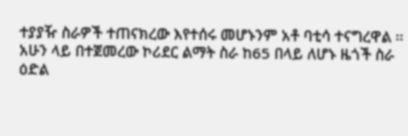ተያያዥ ስራዎች ተጠናክረው እየተሰሩ መሆኑንም አቶ ባቲሳ ተናግረዋል ፡፡
አሁን ላይ በተጀመረው ኮሪደር ልማት ስራ ከ65 በላይ ለሆኑ ዜጎች ስራ ዕድል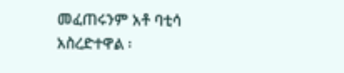መፈጠሩንም አቶ ባቲሳ አስረድተዋል ፡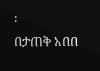፡
በታጠቅ አበበ